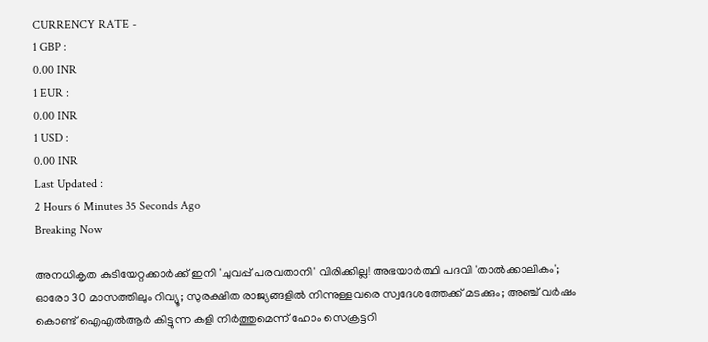CURRENCY RATE -
1 GBP :
0.00 INR
1 EUR :
0.00 INR
1 USD :
0.00 INR
Last Updated :
2 Hours 6 Minutes 35 Seconds Ago
Breaking Now

അനധികൃത കുടിയേറ്റക്കാര്‍ക്ക് ഇനി 'ചുവപ്പ് പരവതാനി' വിരിക്കില്ല! അഭയാര്‍ത്ഥി പദവി 'താല്‍ക്കാലികം'; ഓരോ 30 മാസത്തിലും റിവ്യൂ; സുരക്ഷിത രാജ്യങ്ങളില്‍ നിന്നുള്ളവരെ സ്വദേശത്തേക്ക് മടക്കും; അഞ്ച് വര്‍ഷം കൊണ്ട് ഐഎല്‍ആര്‍ കിട്ടുന്ന കളി നിര്‍ത്തുമെന്ന് ഹോം സെക്രട്ടറി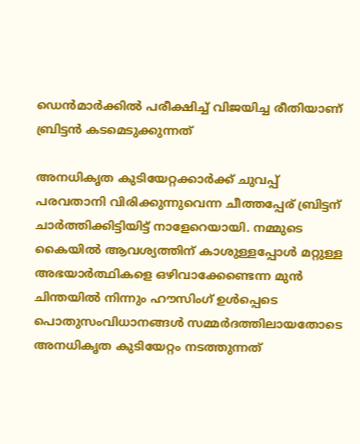ഡെന്‍മാര്‍ക്കില്‍ പരീക്ഷിച്ച് വിജയിച്ച രീതിയാണ് ബ്രിട്ടന്‍ കടമെടുക്കുന്നത്

അനധികൃത കുടിയേറ്റക്കാര്‍ക്ക് ചുവപ്പ് പരവതാനി വിരിക്കുന്നുവെന്ന ചീത്തപ്പേര് ബ്രിട്ടന് ചാര്‍ത്തിക്കിട്ടിയിട്ട് നാളേറെയായി. നമ്മുടെ കൈയില്‍ ആവശ്യത്തിന് കാശുള്ളപ്പോള്‍ മറ്റുള്ള അഭയാര്‍ത്ഥികളെ ഒഴിവാക്കേണ്ടെന്ന മുന്‍ ചിന്തയില്‍ നിന്നും ഹൗസിംഗ് ഉള്‍പ്പെടെ പൊതുസംവിധാനങ്ങള്‍ സമ്മര്‍ദത്തിലായതോടെ അനധികൃത കുടിയേറ്റം നടത്തുന്നത്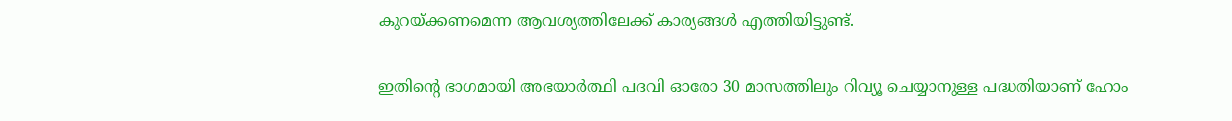കുറയ്ക്കണമെന്ന ആവശ്യത്തിലേക്ക് കാര്യങ്ങള്‍ എത്തിയിട്ടുണ്ട്.

ഇതിന്റെ ഭാഗമായി അഭയാര്‍ത്ഥി പദവി ഓരോ 30 മാസത്തിലും റിവ്യൂ ചെയ്യാനുള്ള പദ്ധതിയാണ് ഹോം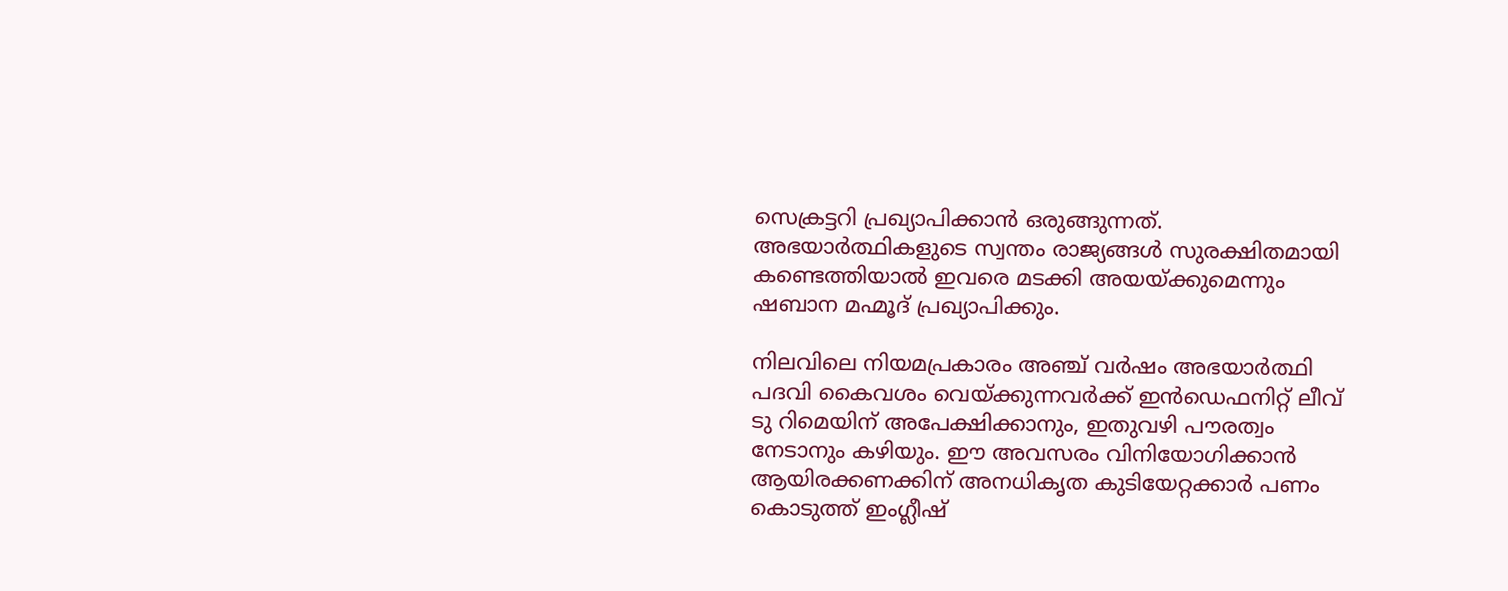സെക്രട്ടറി പ്രഖ്യാപിക്കാന്‍ ഒരുങ്ങുന്നത്. അഭയാര്‍ത്ഥികളുടെ സ്വന്തം രാജ്യങ്ങള്‍ സുരക്ഷിതമായി കണ്ടെത്തിയാല്‍ ഇവരെ മടക്കി അയയ്ക്കുമെന്നും ഷബാന മഹ്മൂദ് പ്രഖ്യാപിക്കും.

നിലവിലെ നിയമപ്രകാരം അഞ്ച് വര്‍ഷം അഭയാര്‍ത്ഥി പദവി കൈവശം വെയ്ക്കുന്നവര്‍ക്ക് ഇന്‍ഡെഫനിറ്റ് ലീവ് ടു റിമെയിന് അപേക്ഷിക്കാനും, ഇതുവഴി പൗരത്വം നേടാനും കഴിയും. ഈ അവസരം വിനിയോഗിക്കാന്‍ ആയിരക്കണക്കിന് അനധികൃത കുടിയേറ്റക്കാര്‍ പണം കൊടുത്ത് ഇംഗ്ലീഷ്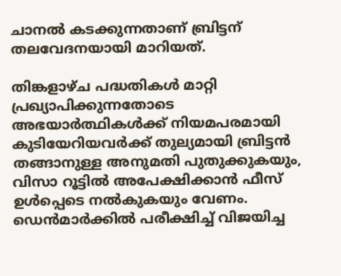ചാനല്‍ കടക്കുന്നതാണ് ബ്രിട്ടന് തലവേദനയായി മാറിയത്.

തിങ്കളാഴ്ച പദ്ധതികള്‍ മാറ്റി പ്രഖ്യാപിക്കുന്നതോടെ അഭയാര്‍ത്ഥികള്‍ക്ക് നിയമപരമായി കുടിയേറിയവര്‍ക്ക് തുല്യമായി ബ്രിട്ടന്‍ തങ്ങാനുള്ള അനുമതി പുതുക്കുകയും, വിസാ റൂട്ടില്‍ അപേക്ഷിക്കാന്‍ ഫീസ് ഉള്‍പ്പെടെ നല്‍കുകയും വേണം. ഡെന്‍മാര്‍ക്കില്‍ പരീക്ഷിച്ച് വിജയിച്ച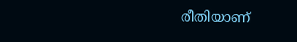രീതിയാണ്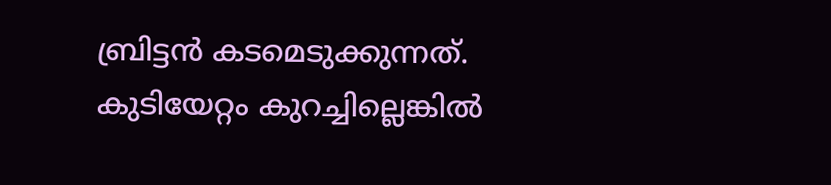ബ്രിട്ടന്‍ കടമെടുക്കുന്നത്. കുടിയേറ്റം കുറച്ചില്ലെങ്കില്‍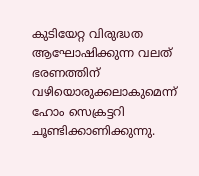കുടിയേറ്റ വിരുദ്ധത ആഘോഷിക്കുന്ന വലത് ഭരണത്തിന് വഴിയൊരുക്കലാകുമെന്ന് ഹോം സെക്രട്ടറി ചൂണ്ടിക്കാണിക്കുന്നു.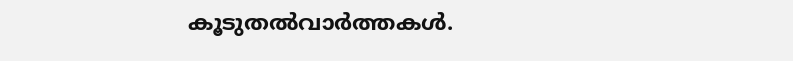കൂടുതല്‍വാര്‍ത്തകള്‍.